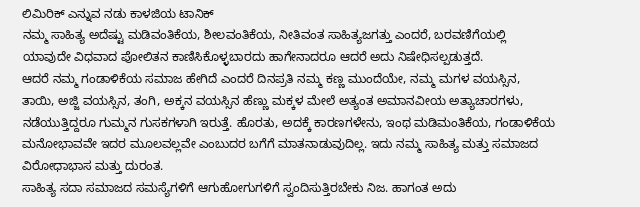ಲಿಮಿರಿಕ್ ಎನ್ನುವ ನಡು ಕಾಳಜಿಯ ಟಾನಿಕ್
ನಮ್ಮ ಸಾಹಿತ್ಯ ಅದೆಷ್ಟು ಮಡಿವಂತಿಕೆಯ, ಶೀಲವಂತಿಕೆಯ, ನೀತಿವಂತ ಸಾಹಿತ್ಯಜಗತ್ತು ಎಂದರೆ, ಬರವಣಿಗೆಯಲ್ಲಿ ಯಾವುದೇ ವಿಧವಾದ ಪೋಲಿತನ ಕಾಣಿಸಿಕೊಳ್ಳಬಾರದು ಹಾಗೇನಾದರೂ ಆದರೆ ಅದು ನಿಷೇಧಿಸಲ್ಪಡುತ್ತದೆ.
ಆದರೆ ನಮ್ಮ ಗಂಡಾಳಿಕೆಯ ಸಮಾಜ ಹೇಗಿದೆ ಎಂದರೆ ದಿನಪ್ರತಿ ನಮ್ಮ ಕಣ್ಣ ಮುಂದೆಯೇ, ನಮ್ಮ ಮಗಳ ವಯಸ್ಸಿನ, ತಾಯಿ, ಅಜ್ಜಿ ವಯಸ್ಸಿನ, ತಂಗಿ, ಅಕ್ಕನ ವಯಸ್ಸಿನ ಹೆಣ್ಣು ಮಕ್ಕಳ ಮೇಲೆ ಅತ್ಯಂತ ಅಮಾನವೀಯ ಅತ್ಯಾಚಾರಗಳು, ನಡೆಯುತ್ತಿದ್ದರೂ ಗುಮ್ಮನ ಗುಸಕಗಳಾಗಿ ಇರುತ್ತೆ. ಹೊರತು, ಅದಕ್ಕೆ ಕಾರಣಗಳೇನು, ಇಂಥ ಮಡಿಮಂತಿಕೆಯ, ಗಂಡಾಳಿಕೆಯ ಮನೋಭಾವವೇ ಇದರ ಮೂಲವಲ್ಲವೇ ಎಂಬುದರ ಬಗೆಗೆ ಮಾತನಾಡುವುದಿಲ್ಲ. ಇದು ನಮ್ಮ ಸಾಹಿತ್ಯ ಮತ್ತು ಸಮಾಜದ ವಿರೋಧಾಭಾಸ ಮತ್ತು ದುರಂತ.
ಸಾಹಿತ್ಯ ಸದಾ ಸಮಾಜದ ಸಮಸ್ಯೆಗಳಿಗೆ ಆಗುಹೋಗುಗಳಿಗೆ ಸ್ವಂದಿಸುತ್ತಿರಬೇಕು ನಿಜ. ಹಾಗಂತ ಅದು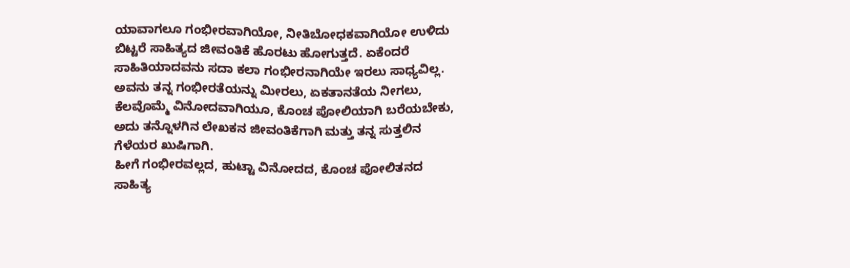ಯಾವಾಗಲೂ ಗಂಭೀರವಾಗಿಯೋ, ನೀತಿಬೋಧಕವಾಗಿಯೋ ಉಳಿದು ಬಿಟ್ಟರೆ ಸಾಹಿತ್ಯದ ಜೀವಂತಿಕೆ ಹೊರಟು ಹೋಗುತ್ತದೆ. ಏಕೆಂದರೆ ಸಾಹಿತಿಯಾದವನು ಸದಾ ಕಲಾ ಗಂಭೀರನಾಗಿಯೇ ಇರಲು ಸಾಧ್ಯವಿಲ್ಲ. ಅವನು ತನ್ನ ಗಂಭೀರತೆಯನ್ನು ಮೀರಲು, ಏಕತಾನತೆಯ ನೀಗಲು, ಕೆಲವೊಮ್ಮೆ ವಿನೋದವಾಗಿಯೂ, ಕೊಂಚ ಪೋಲಿಯಾಗಿ ಬರೆಯಬೇಕು, ಅದು ತನ್ನೊಳಗಿನ ಲೇಖಕನ ಜೀವಂತಿಕೆಗಾಗಿ ಮತ್ತು ತನ್ನ ಸುತ್ತಲಿನ ಗೆಳೆಯರ ಖುಷಿಗಾಗಿ.
ಹೀಗೆ ಗಂಭೀರವಲ್ಲದ, ಹುಟ್ಟಾ ವಿನೋದದ, ಕೊಂಚ ಪೋಲಿತನದ ಸಾಹಿತ್ಯ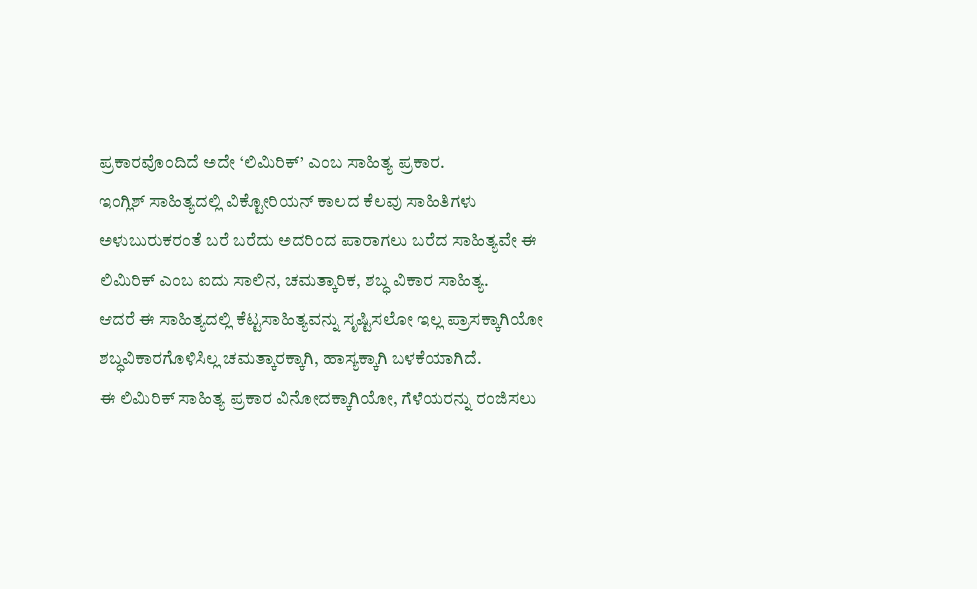ಪ್ರಕಾರವೊಂದಿದೆ ಅದೇ ‘ಲಿಮಿರಿಕ್’ ಎಂಬ ಸಾಹಿತ್ಯ ಪ್ರಕಾರ.
ಇಂಗ್ಲಿಶ್ ಸಾಹಿತ್ಯದಲ್ಲಿ ವಿಕ್ಟೋರಿಯನ್ ಕಾಲದ ಕೆಲವು ಸಾಹಿತಿಗಳು ಅಳುಬುರುಕರಂತೆ ಬರೆ ಬರೆದು ಅದರಿಂದ ಪಾರಾಗಲು ಬರೆದ ಸಾಹಿತ್ಯವೇ ಈ ಲಿಮಿರಿಕ್ ಎಂಬ ಐದು ಸಾಲಿನ, ಚಮತ್ಕಾರಿಕ, ಶಬ್ಧ ವಿಕಾರ ಸಾಹಿತ್ಯ.
ಆದರೆ ಈ ಸಾಹಿತ್ಯದಲ್ಲಿ ಕೆಟ್ಟಸಾಹಿತ್ಯವನ್ನು ಸೃಷ್ಟಿಸಲೋ ಇಲ್ಲ ಪ್ರಾಸಕ್ಕಾಗಿಯೋ ಶಬ್ಧವಿಕಾರಗೊಳಿಸಿಲ್ಲ ಚಮತ್ಕಾರಕ್ಕಾಗಿ, ಹಾಸ್ಯಕ್ಕಾಗಿ ಬಳಕೆಯಾಗಿದೆ.
ಈ ಲಿಮಿರಿಕ್ ಸಾಹಿತ್ಯ ಪ್ರಕಾರ ವಿನೋದಕ್ಕಾಗಿಯೋ, ಗೆಳೆಯರನ್ನು ರಂಜಿಸಲು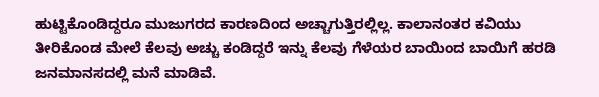ಹುಟ್ಟಿಕೊಂಡಿದ್ದರೂ ಮುಜುಗರದ ಕಾರಣದಿಂದ ಅಚ್ಚಾಗುತ್ತಿರಲ್ಲಿಲ್ಲ. ಕಾಲಾನಂತರ ಕವಿಯು ತೀರಿಕೊಂಡ ಮೇಲೆ ಕೆಲವು ಅಚ್ಚು ಕಂಡಿದ್ದರೆ ಇನ್ನು ಕೆಲವು ಗೆಳೆಯರ ಬಾಯಿಂದ ಬಾಯಿಗೆ ಹರಡಿ ಜನಮಾನಸದಲ್ಲಿ ಮನೆ ಮಾಡಿವೆ.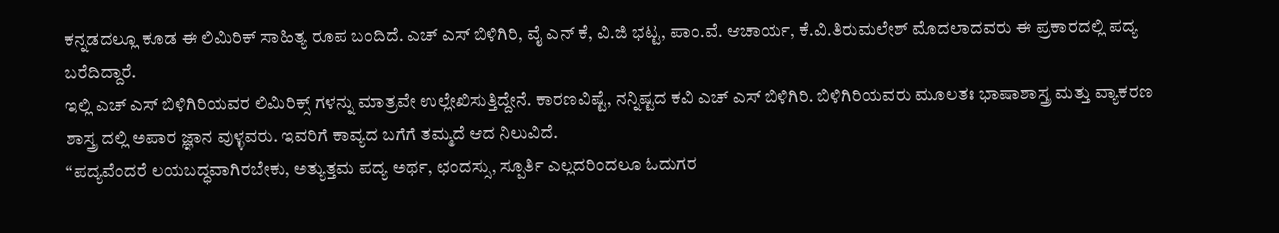ಕನ್ನಡದಲ್ಲೂ ಕೂಡ ಈ ಲಿಮಿರಿಕ್ ಸಾಹಿತ್ಯ ರೂಪ ಬಂದಿದೆ. ಎಚ್ ಎಸ್ ಬಿಳಿಗಿರಿ, ವೈ ಎನ್ ಕೆ, ವಿ.ಜಿ ಭಟ್ಟ, ಪಾಂ.ವೆ. ಆಚಾರ್ಯ, ಕೆ.ವಿ.ತಿರುಮಲೇಶ್ ಮೊದಲಾದವರು ಈ ಪ್ರಕಾರದಲ್ಲಿ ಪದ್ಯ ಬರೆದಿದ್ದಾರೆ.
ಇಲ್ಲಿ ಎಚ್ ಎಸ್ ಬಿಳಿಗಿರಿಯವರ ಲಿಮಿರಿಕ್ಸ್ ಗಳನ್ನು ಮಾತ್ರವೇ ಉಲ್ಲೇಖಿಸುತ್ತಿದ್ದೇನೆ. ಕಾರಣವಿಷ್ಟೆ, ನನ್ನಿಷ್ಟದ ಕವಿ ಎಚ್ ಎಸ್ ಬಿಳಿಗಿರಿ. ಬಿಳಿಗಿರಿಯವರು ಮೂಲತಃ ಭಾಷಾಶಾಸ್ತ್ರ ಮತ್ತು ವ್ಯಾಕರಣ ಶಾಸ್ತ್ರ ದಲ್ಲಿ ಅಪಾರ ಜ್ಞಾನ ವುಳ್ಳವರು. ಇವರಿಗೆ ಕಾವ್ಯದ ಬಗೆಗೆ ತಮ್ಮದೆ ಆದ ನಿಲುವಿದೆ.
“ಪದ್ಯವೆಂದರೆ ಲಯಬದ್ಧವಾಗಿರಬೇಕು, ಅತ್ಯುತ್ತಮ ಪದ್ಯ ಅರ್ಥ, ಛಂದಸ್ಸು, ಸ್ಪೂರ್ತಿ ಎಲ್ಲದರಿಂದಲೂ ಓದುಗರ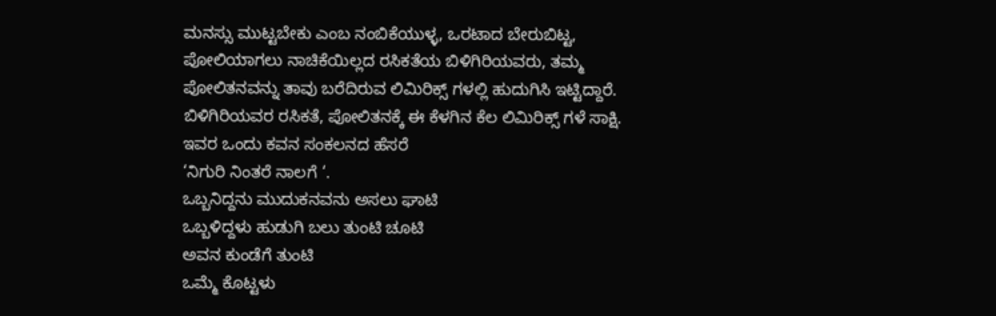ಮನಸ್ಸು ಮುಟ್ಟಬೇಕು ಎಂಬ ನಂಬಿಕೆಯುಳ್ಳ, ಒರಟಾದ ಬೇರುಬಿಟ್ಟ, ಪೋಲಿಯಾಗಲು ನಾಚಿಕೆಯಿಲ್ಲದ ರಸಿಕತೆಯ ಬಿಳಿಗಿರಿಯವರು, ತಮ್ಮ ಪೋಲಿತನವನ್ನು ತಾವು ಬರೆದಿರುವ ಲಿಮಿರಿಕ್ಸ್ ಗಳಲ್ಲಿ ಹುದುಗಿಸಿ ಇಟ್ಟಿದ್ದಾರೆ.
ಬಿಳಿಗಿರಿಯವರ ರಸಿಕತೆ, ಪೋಲಿತನಕ್ಕೆ ಈ ಕೆಳಗಿನ ಕೆಲ ಲಿಮಿರಿಕ್ಸ್ ಗಳೆ ಸಾಕ್ಷಿ. ಇವರ ಒಂದು ಕವನ ಸಂಕಲನದ ಹೆಸರೆ
‘ನಿಗುರಿ ನಿಂತರೆ ನಾಲಗೆ ‘.
ಒಬ್ಬನಿದ್ದನು ಮುದುಕನವನು ಅಸಲು ಘಾಟಿ
ಒಬ್ಬಳಿದ್ದಳು ಹುಡುಗಿ ಬಲು ತುಂಟಿ ಚೂಟಿ
ಅವನ ಕುಂಡೆಗೆ ತುಂಟಿ
ಒಮ್ಮೆ ಕೊಟ್ಟಳು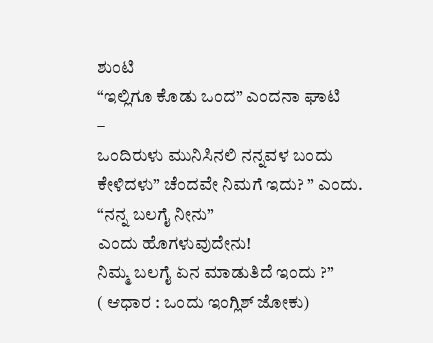ಶುಂಟಿ
“ಇಲ್ಲಿಗೂ ಕೊಡು ಒಂದ” ಎಂದನಾ ಘಾಟಿ
–
ಒಂದಿರುಳು ಮುನಿಸಿನಲಿ ನನ್ನವಳ ಬಂದು
ಕೇಳಿದಳು” ಚೆಂದವೇ ನಿಮಗೆ ಇದು? ” ಎಂದು.
“ನನ್ನ ಬಲಗೈ ನೀನು”
ಎಂದು ಹೊಗಳುವುದೇನು!
ನಿಮ್ಮ ಬಲಗೈ ಏನ ಮಾಡುತಿದೆ ಇಂದು ?”
( ಆಧಾರ : ಒಂದು ಇಂಗ್ಲಿಶ್ ಜೋಕು)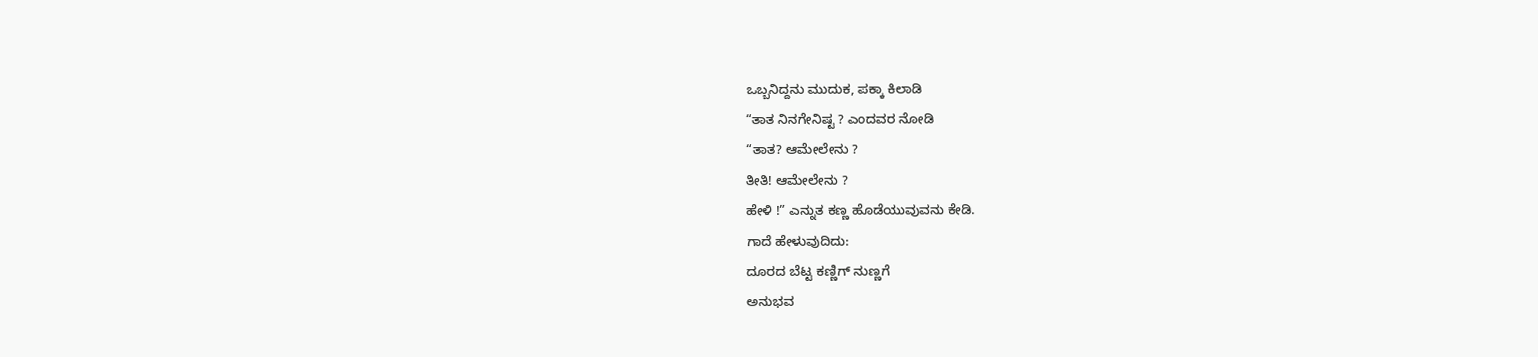ಒಬ್ಬನಿದ್ದನು ಮುದುಕ, ಪಕ್ಕಾ ಕಿಲಾಡಿ
“ತಾತ ನಿನಗೇನಿಷ್ಟ ? ಎಂದವರ ನೋಡಿ
“ತಾತ? ಆಮೇಲೇನು ?
ತೀತಿ! ಆಮೇಲೇನು ?
ಹೇಳಿ !” ಎನ್ನುತ ಕಣ್ಣ ಹೊಡೆಯುವುವನು ಕೇಡಿ.
ಗಾದೆ ಹೇಳುವುದಿದು:
ದೂರದ ಬೆಟ್ಟ ಕಣ್ಣಿಗ್ ನುಣ್ಣಗೆ
ಅನುಭವ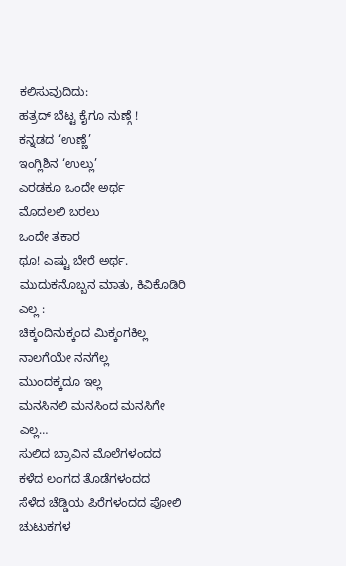ಕಲಿಸುವುದಿದು:
ಹತ್ರದ್ ಬೆಟ್ಟ ಕೈಗೂ ನುಣ್ಗೆ !
ಕನ್ನಡದ ‘ಉಣ್ಣೆ’
ಇಂಗ್ಲಿಶಿನ ‘ಉಲ್ಲು’
ಎರಡಕೂ ಒಂದೇ ಅರ್ಥ
ಮೊದಲಲಿ ಬರಲು
ಒಂದೇ ತಕಾರ
ಥೂ! ಎಷ್ಟು ಬೇರೆ ಅರ್ಥ.
ಮುದುಕನೊಬ್ಬನ ಮಾತು, ಕಿವಿಕೊಡಿರಿ ಎಲ್ಲ :
ಚಿಕ್ಕಂದಿನುಕ್ಕಂದ ಮಿಕ್ಕಂಗಕಿಲ್ಲ
ನಾಲಗೆಯೇ ನನಗೆಲ್ಲ
ಮುಂದಕ್ಕದೂ ಇಲ್ಲ
ಮನಸಿನಲಿ ಮನಸಿಂದ ಮನಸಿಗೇ ಎಲ್ಲ…
ಸುಲಿದ ಬ್ರಾವಿನ ಮೊಲೆಗಳಂದದ
ಕಳೆದ ಲಂಗದ ತೊಡೆಗಳಂದದ
ಸೆಳೆದ ಚೆಡ್ಡಿಯ ಪಿರೆಗಳಂದದ ಪೋಲಿ ಚುಟುಕಗಳ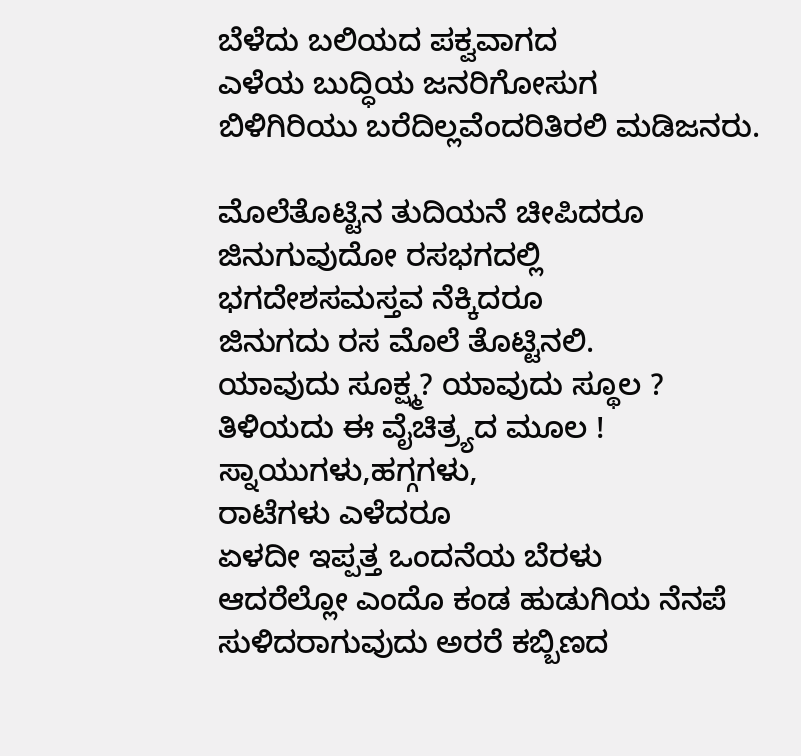ಬೆಳೆದು ಬಲಿಯದ ಪಕ್ವವಾಗದ
ಎಳೆಯ ಬುದ್ಧಿಯ ಜನರಿಗೋಸುಗ
ಬಿಳಿಗಿರಿಯು ಬರೆದಿಲ್ಲವೆಂದರಿತಿರಲಿ ಮಡಿಜನರು.

ಮೊಲೆತೊಟ್ಟಿನ ತುದಿಯನೆ ಚೀಪಿದರೂ
ಜಿನುಗುವುದೋ ರಸಭಗದಲ್ಲಿ
ಭಗದೇಶಸಮಸ್ತವ ನೆಕ್ಕಿದರೂ
ಜಿನುಗದು ರಸ ಮೊಲೆ ತೊಟ್ಟಿನಲಿ.
ಯಾವುದು ಸೂಕ್ಷ್ಮ? ಯಾವುದು ಸ್ಥೂಲ ?
ತಿಳಿಯದು ಈ ವೈಚಿತ್ರ್ಯದ ಮೂಲ !
ಸ್ನಾಯುಗಳು,ಹಗ್ಗಗಳು,
ರಾಟೆಗಳು ಎಳೆದರೂ
ಏಳದೀ ಇಪ್ಪತ್ತ ಒಂದನೆಯ ಬೆರಳು
ಆದರೆಲ್ಲೋ ಎಂದೊ ಕಂಡ ಹುಡುಗಿಯ ನೆನಪೆ
ಸುಳಿದರಾಗುವುದು ಅರರೆ ಕಬ್ಬಿಣದ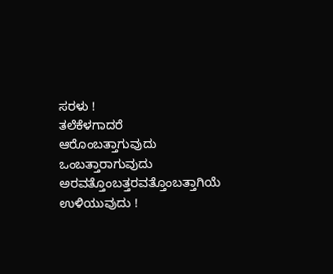ಸರಳು !
ತಲೆಕೆಳಗಾದರೆ
ಆರೊಂಬತ್ತಾಗುವುದು
ಒಂಬತ್ತಾರಾಗುವುದು
ಅರವತ್ತೊಂಬತ್ತರವತ್ತೊಂಬತ್ತಾಗಿಯೆ
ಉಳಿಯುವುದು !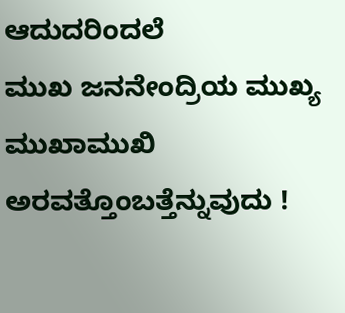ಆದುದರಿಂದಲೆ
ಮುಖ ಜನನೇಂದ್ರಿಯ ಮುಖ್ಯ ಮುಖಾಮುಖಿ
ಅರವತ್ತೊಂಬತ್ತೆನ್ನುವುದು !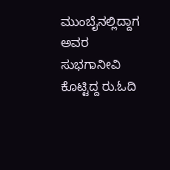ಮುಂಬೈನಲ್ಲಿದ್ದಾಗ ಅವರ ಸುಭಗಾನೀವಿ ಕೊಟ್ಟಿದ್ದ ರು.ಓದಿ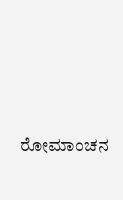ರೋಮಾಂಚನ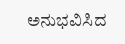ಅನುಭವಿಸಿದ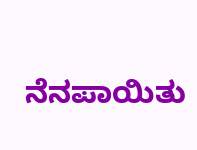ನೆನಪಾಯಿತು